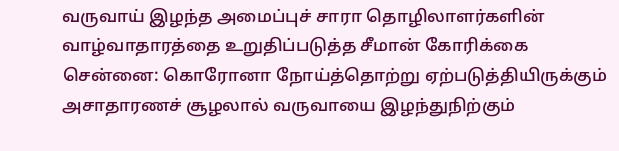வருவாய் இழந்த அமைப்புச் சாரா தொழிலாளர்களின் வாழ்வாதாரத்தை உறுதிப்படுத்த சீமான் கோரிக்கை
சென்னை: கொரோனா நோய்த்தொற்று ஏற்படுத்தியிருக்கும் அசாதாரணச் சூழலால் வருவாயை இழந்துநிற்கும்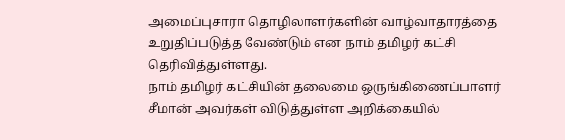அமைப்புசாரா தொழிலாளர்களின் வாழ்வாதாரத்தை உறுதிப்படுத்த வேண்டும் என நாம் தமிழர் கட்சி தெரிவித்துள்ளது.
நாம் தமிழர் கட்சியின் தலைமை ஒருங்கிணைப்பாளர் சீமான் அவர்கள் விடுத்துள்ள அறிக்கையில்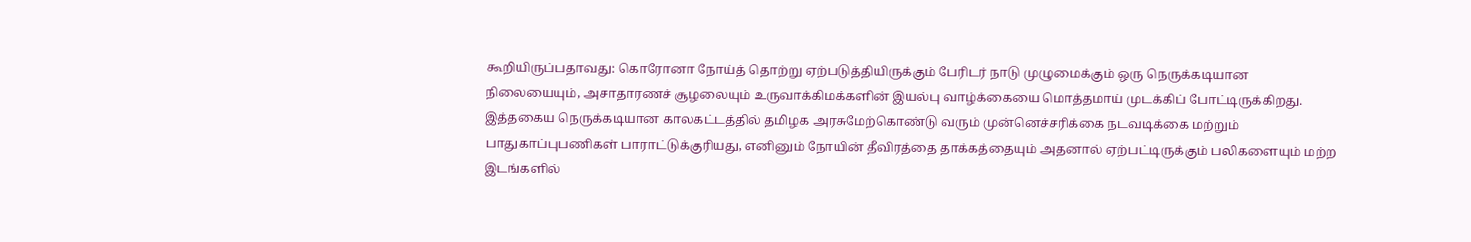கூறியிருப்பதாவது: கொரோனா நோய்த் தொற்று ஏற்படுத்தியிருக்கும் பேரிடர் நாடு முழுமைக்கும் ஒரு நெருக்கடியான நிலையையும், அசாதாரணச் சூழலையும் உருவாக்கிமக்களின் இயல்பு வாழ்க்கையை மொத்தமாய் முடக்கிப் போட்டிருக்கிறது.
இத்தகைய நெருக்கடியான காலகட்டத்தில் தமிழக அரசுமேற்கொண்டு வரும் முன்னெச்சரிக்கை நடவடிக்கை மற்றும் பாதுகாப்புபணிகள் பாராட்டுக்குரியது, எனினும் நோயின் தீவிரத்தை தாக்கத்தையும் அதனால் ஏற்பட்டிருக்கும் பலிகளையும் மற்ற இடங்களில்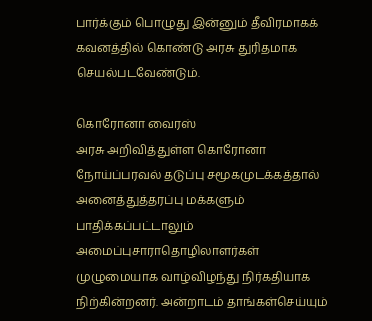பார்க்கும் பொழுது இன்னும் தீவிரமாகக் கவனத்தில் கொண்டு அரசு துரிதமாக செயல்படவேண்டும்.

கொரோனா வைரஸ்
அரசு அறிவித்துள்ள கொரோனா நோய்ப்பரவல் தடுப்பு சமூகமுடக்கத்தால் அனைத்துத்தரப்பு மக்களும் பாதிக்கப்பட்டாலும் அமைப்புசாராதொழிலாளர்கள் முழுமையாக வாழ்விழந்து நிர்கதியாக நிற்கின்றனர். அன்றாடம் தாங்கள்செய்யும்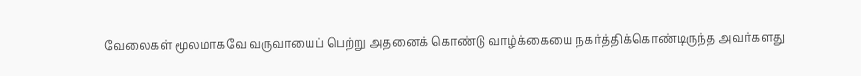வேலைகள் மூலமாகவே வருவாயைப் பெற்று அதனைக் கொண்டு வாழ்க்கையை நகர்த்திக்கொண்டிருந்த அவர்களது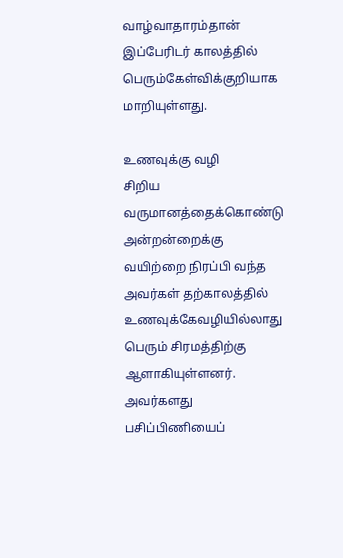வாழ்வாதாரம்தான் இப்பேரிடர் காலத்தில் பெரும்கேள்விக்குறியாக மாறியுள்ளது.

உணவுக்கு வழி
சிறிய வருமானத்தைக்கொண்டு அன்றன்றைக்கு வயிற்றை நிரப்பி வந்த அவர்கள் தற்காலத்தில் உணவுக்கேவழியில்லாது பெரும் சிரமத்திற்கு ஆளாகியுள்ளனர். அவர்களது பசிப்பிணியைப்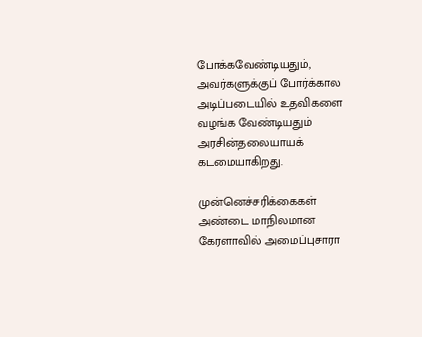போக்கவேண்டியதும், அவர்களுக்குப் போர்க்கால அடிப்படையில் உதவிகளை வழங்க வேண்டியதும் அரசின்தலையாயக் கடமையாகிறது.

முன்னெச்சரிக்கைகள்
அண்டை மாநிலமான கேரளாவில் அமைப்புசாரா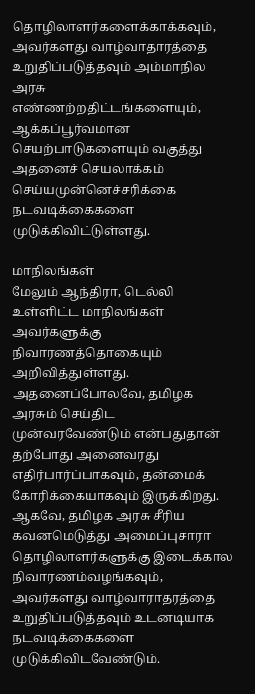தொழிலாளர்களைக்காக்கவும், அவர்களது வாழ்வாதாரத்தை உறுதிப்படுத்தவும் அம்மாநில அரசு எண்ணற்றதிட்டங்களையும், ஆக்கப்பூர்வமான செயற்பாடுகளையும் வகுத்து அதனைச் செயலாக்கம் செய்யமுன்னெச்சரிக்கை நடவடிக்கைகளை முடுக்கிவிட்டுள்ளது.

மாநிலங்கள்
மேலும் ஆந்திரா, டெல்லி உள்ளிட்ட மாநிலங்கள் அவர்களுக்கு நிவாரணத்தொகையும் அறிவித்துள்ளது. அதனைப்போலவே, தமிழக அரசும் செய்திட முன்வரவேண்டும் என்பதுதான் தற்போது அனைவரது எதிர்பார்ப்பாகவும், தன்மைக் கோரிக்கையாகவும் இருக்கிறது. ஆகவே, தமிழக அரசு சீரிய கவனமெடுத்து அமைப்புசாரா தொழிலாளர்களுக்கு இடைக்கால நிவாரணம்வழங்கவும், அவர்களது வாழ்வாராதரத்தை உறுதிப்படுத்தவும் உடனடியாக நடவடிக்கைகளை முடுக்கிவிடவேண்டும்.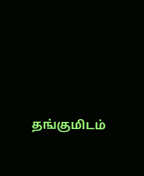தங்குமிடம்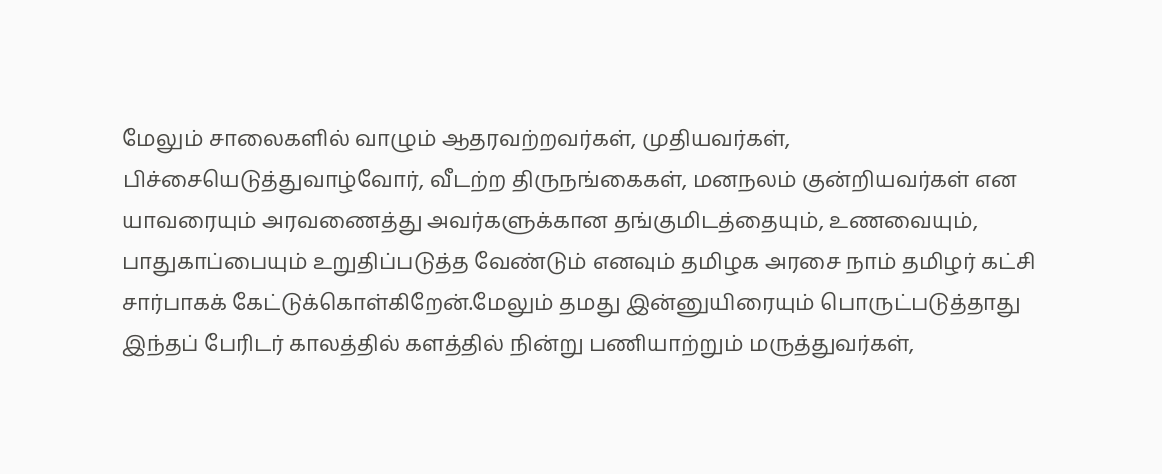மேலும் சாலைகளில் வாழும் ஆதரவற்றவர்கள், முதியவர்கள், பிச்சையெடுத்துவாழ்வோர், வீடற்ற திருநங்கைகள், மனநலம் குன்றியவர்கள் என யாவரையும் அரவணைத்து அவர்களுக்கான தங்குமிடத்தையும், உணவையும், பாதுகாப்பையும் உறுதிப்படுத்த வேண்டும் எனவும் தமிழக அரசை நாம் தமிழர் கட்சி சார்பாகக் கேட்டுக்கொள்கிறேன்.மேலும் தமது இன்னுயிரையும் பொருட்படுத்தாது இந்தப் பேரிடர் காலத்தில் களத்தில் நின்று பணியாற்றும் மருத்துவர்கள்,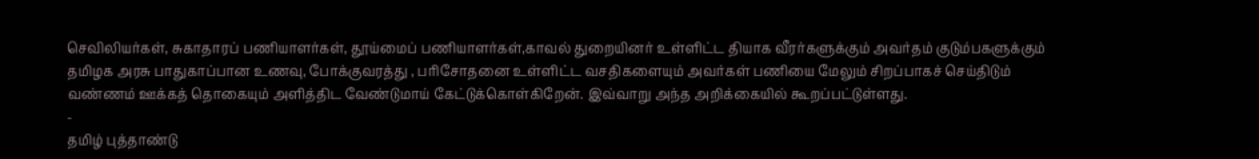செவிலியர்கள், சுகாதாரப் பணியாளர்கள், தூய்மைப் பணியாளர்கள்,காவல் துறையினர் உள்ளிட்ட தியாக வீரர்களுக்கும் அவர்தம் குடும்பகளுக்கும் தமிழக அரசு பாதுகாப்பான உணவு, போக்குவரத்து , பரிசோதனை உள்ளிட்ட வசதிகளையும் அவர்கள் பணியை மேலும் சிறப்பாகச் செய்திடும் வண்ணம் ஊக்கத் தொகையும் அளித்திட வேண்டுமாய் கேட்டுக்கொள்கிறேன். இவ்வாறு அந்த அறிக்கையில் கூறப்பட்டுள்ளது.
-
தமிழ் புத்தாண்டு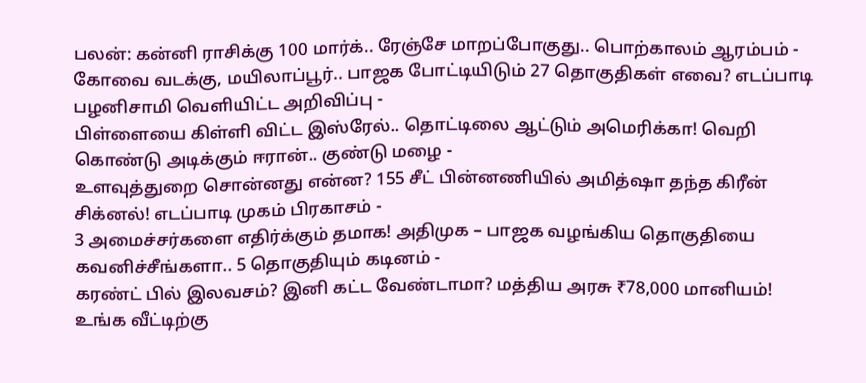பலன்: கன்னி ராசிக்கு 100 மார்க்.. ரேஞ்சே மாறப்போகுது.. பொற்காலம் ஆரம்பம் -
கோவை வடக்கு, மயிலாப்பூர்.. பாஜக போட்டியிடும் 27 தொகுதிகள் எவை? எடப்பாடி பழனிசாமி வெளியிட்ட அறிவிப்பு -
பிள்ளையை கிள்ளி விட்ட இஸ்ரேல்.. தொட்டிலை ஆட்டும் அமெரிக்கா! வெறி கொண்டு அடிக்கும் ஈரான்.. குண்டு மழை -
உளவுத்துறை சொன்னது என்ன? 155 சீட் பின்னணியில் அமித்ஷா தந்த கிரீன் சிக்னல்! எடப்பாடி முகம் பிரகாசம் -
3 அமைச்சர்களை எதிர்க்கும் தமாக! அதிமுக – பாஜக வழங்கிய தொகுதியை கவனிச்சீங்களா.. 5 தொகுதியும் கடினம் -
கரண்ட் பில் இலவசம்? இனி கட்ட வேண்டாமா? மத்திய அரசு ₹78,000 மானியம்! உங்க வீட்டிற்கு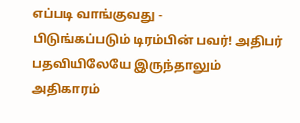எப்படி வாங்குவது -
பிடுங்கப்படும் டிரம்பின் பவர்! அதிபர் பதவியிலேயே இருந்தாலும் அதிகாரம்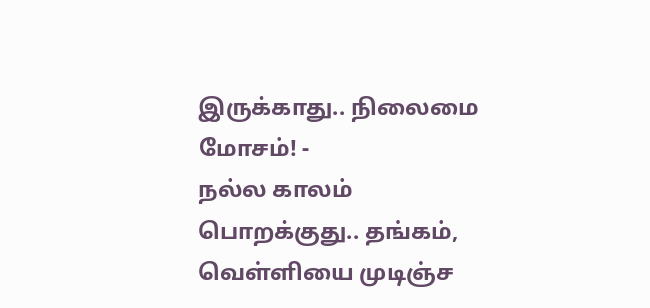இருக்காது.. நிலைமை மோசம்! -
நல்ல காலம் பொறக்குது.. தங்கம், வெள்ளியை முடிஞ்ச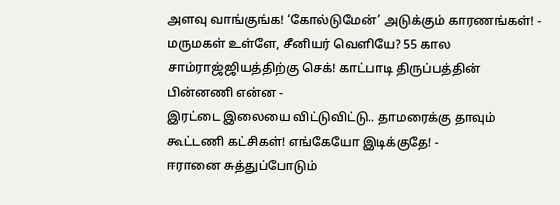அளவு வாங்குங்க! ‘கோல்டுமேன்’ அடுக்கும் காரணங்கள்! -
மருமகள் உள்ளே, சீனியர் வெளியே? 55 கால சாம்ராஜ்ஜியத்திற்கு செக்! காட்பாடி திருப்பத்தின் பின்னணி என்ன -
இரட்டை இலையை விட்டுவிட்டு.. தாமரைக்கு தாவும் கூட்டணி கட்சிகள்! எங்கேயோ இடிக்குதே! -
ஈரானை சுத்துப்போடும்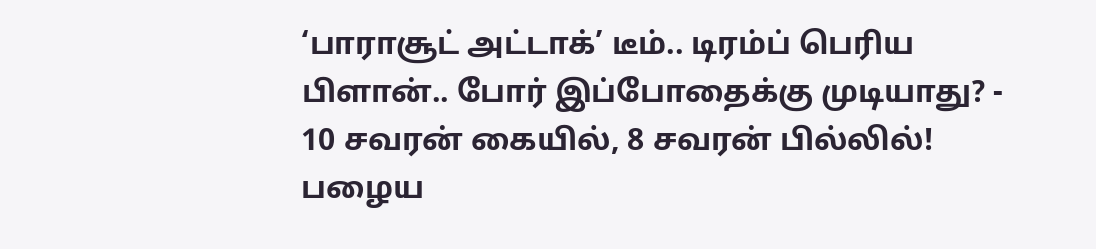‘பாராசூட் அட்டாக்’ டீம்.. டிரம்ப் பெரிய பிளான்.. போர் இப்போதைக்கு முடியாது? -
10 சவரன் கையில், 8 சவரன் பில்லில்! பழைய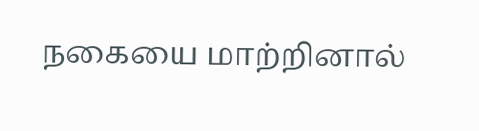நகையை மாற்றினால்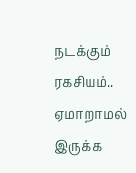நடக்கும் ரகசியம்.. ஏமாறாமல் இருக்க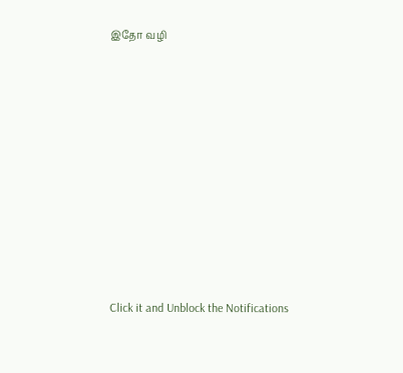இதோ வழி












Click it and Unblock the Notifications